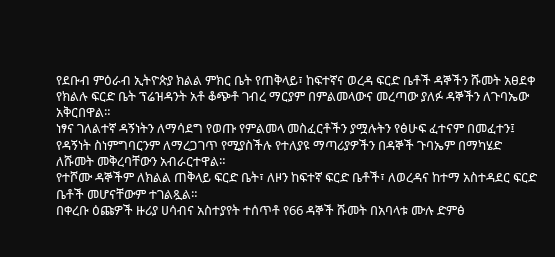የደቡብ ምዕራብ ኢትዮጵያ ክልል ምክር ቤት የጠቅላይ፣ ከፍተኛና ወረዳ ፍርድ ቤቶች ዳኞችን ሹመት አፀደቀ
የክልሉ ፍርድ ቤት ፕሬዝዳንት አቶ ቆጭቶ ገብረ ማርያም በምልመላውና መረጣው ያለፉ ዳኞችን ለጉባኤው አቅርበዋል።
ነፃና ገለልተኛ ዳኝነትን ለማሳደግ የወጡ የምልመላ መስፈርቶችን ያሟሉትን የፅሁፍ ፈተናም በመፈተን፤ የዳኝነት ስነምግባርንም ለማረጋገጥ የሚያስችሉ የተለያዩ ማጣሪያዎችን በዳኞች ጉባኤም በማካሄድ ለሹመት መቅረባቸውን አብራርተዋል።
የተሾሙ ዳኞችም ለክልል ጠቅላይ ፍርድ ቤት፣ ለዞን ከፍተኛ ፍርድ ቤቶች፣ ለወረዳና ከተማ አስተዳደር ፍርድ ቤቶች መሆናቸውም ተገልጿል።
በቀረቡ ዕጩዎች ዙሪያ ሀሳብና አስተያየት ተሰጥቶ የ66 ዳኞች ሹመት በአባላቱ ሙሉ ድምፅ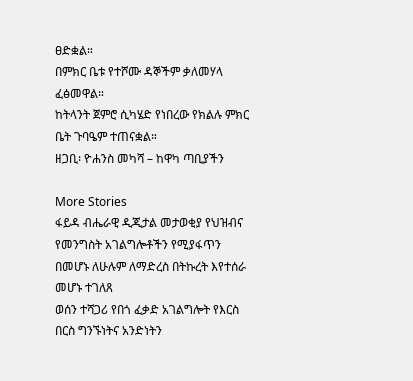ፀድቋል።
በምክር ቤቱ የተሾሙ ዳኞችም ቃለመሃላ ፈፅመዋል።
ከትላንት ጀምሮ ሲካሄድ የነበረው የክልሉ ምክር ቤት ጉባዔም ተጠናቋል።
ዘጋቢ፡ ዮሐንስ መካሻ – ከዋካ ጣቢያችን

More Stories
ፋይዳ ብሔራዊ ዲጂታል መታወቂያ የህዝብና የመንግስት አገልግሎቶችን የሚያፋጥን በመሆኑ ለሁሉም ለማድረስ በትኩረት እየተሰራ መሆኑ ተገለጸ
ወሰን ተሻጋሪ የበጎ ፈቃድ አገልግሎት የእርስ በርስ ግንኙነትና አንድነትን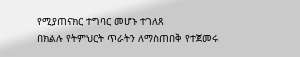የሚያጠናክር ተግባር መሆኑ ተገለጸ
በክልሉ የትምህርት ጥራትን ለማስጠበቅ የተጀመሩ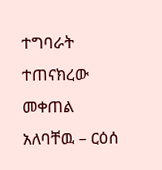ተግባራት ተጠናክረው መቀጠል አለባቸዉ – ርዕሰ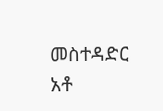መስተዳድር አቶ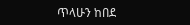ጥላሁን ከበደ